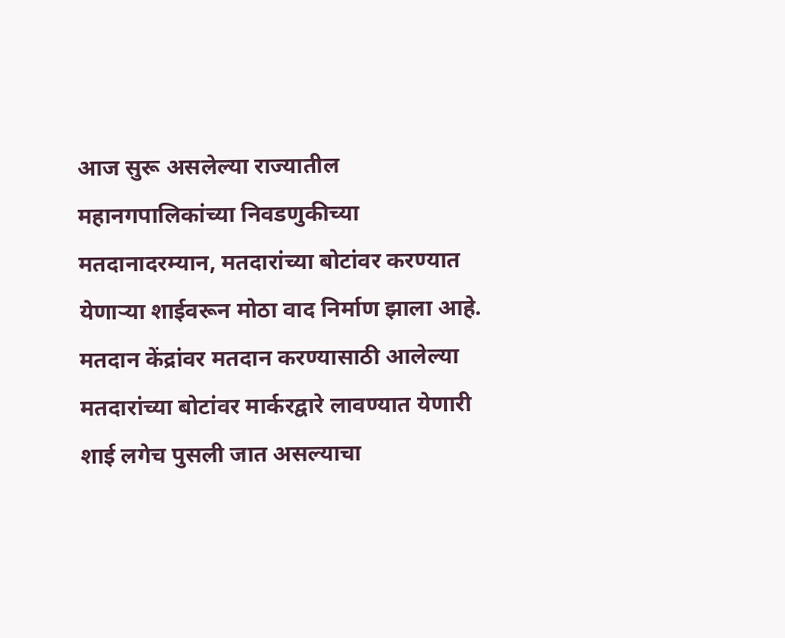आज सुरू असलेल्या राज्यातील महानगपालिकांच्या निवडणुकीच्या मतदानादरम्यान, मतदारांच्या बोटांवर करण्यात येणाऱ्या शाईवरून मोठा वाद निर्माण झाला आहे. मतदान केंद्रांवर मतदान करण्यासाठी आलेल्या मतदारांच्या बोटांवर मार्करद्वारे लावण्यात येणारी शाई लगेच पुसली जात असल्याचा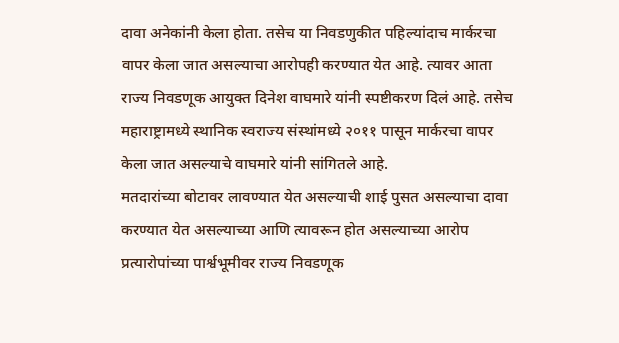दावा अनेकांनी केला होता. तसेच या निवडणुकीत पहिल्यांदाच मार्करचा वापर केला जात असल्याचा आरोपही करण्यात येत आहे. त्यावर आता राज्य निवडणूक आयुक्त दिनेश वाघमारे यांनी स्पष्टीकरण दिलं आहे. तसेच महाराष्ट्रामध्ये स्थानिक स्वराज्य संस्थांमध्ये २०११ पासून मार्करचा वापर केला जात असल्याचे वाघमारे यांनी सांगितले आहे.
मतदारांच्या बोटावर लावण्यात येत असल्याची शाई पुसत असल्याचा दावा करण्यात येत असल्याच्या आणि त्यावरून होत असल्याच्या आरोप प्रत्यारोपांच्या पार्श्वभूमीवर राज्य निवडणूक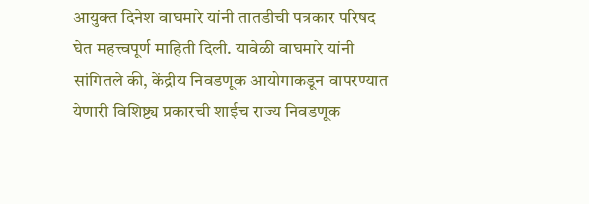आयुक्त दिनेश वाघमारे यांनी तातडीची पत्रकार परिषद घेत महत्त्वपूर्ण माहिती दिली. यावेळी वाघमारे यांनी सांगितले की, केंद्रीय निवडणूक आयोगाकडून वापरण्यात येणारी विशिष्ट्य प्रकारची शाईच राज्य निवडणूक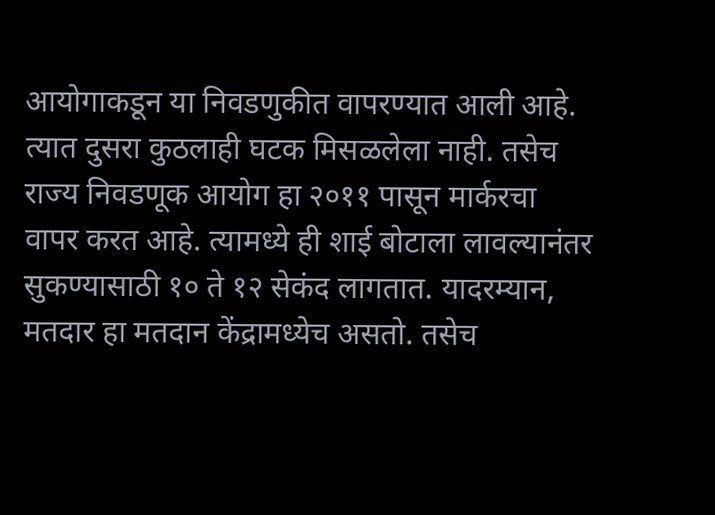आयोगाकडून या निवडणुकीत वापरण्यात आली आहे. त्यात दुसरा कुठलाही घटक मिसळलेला नाही. तसेच राज्य निवडणूक आयोग हा २०११ पासून मार्करचा वापर करत आहे. त्यामध्ये ही शाई बोटाला लावल्यानंतर सुकण्यासाठी १० ते १२ सेकंद लागतात. यादरम्यान, मतदार हा मतदान केंद्रामध्येच असतो. तसेच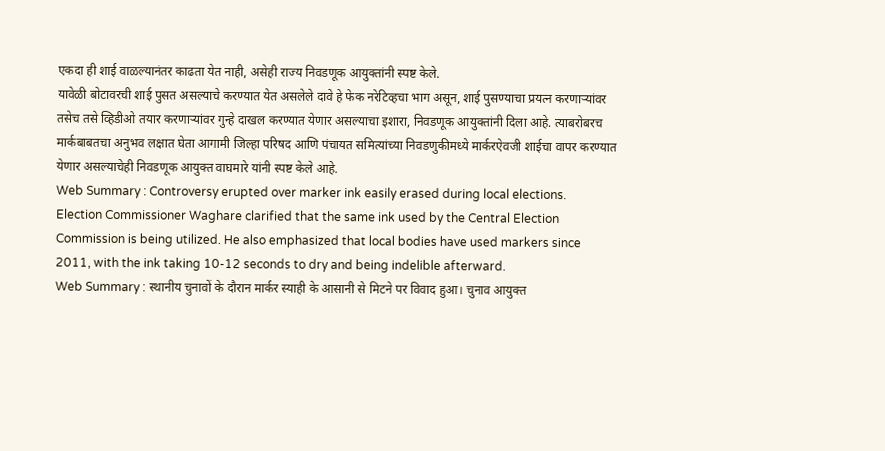एकदा ही शाई वाळल्यानंतर काढता येत नाही, असेही राज्य निवडणूक आयुक्तांनी स्पष्ट केले.
यावेळी बोटावरची शाई पुसत असल्याचे करण्यात येत असलेले दावे हे फेक नरेटिव्हचा भाग असून, शाई पुसण्याचा प्रयत्न करणाऱ्यांवर तसेच तसे व्हिडीओ तयार करणाऱ्यांवर गुन्हे दाखल करण्यात येणार असल्याचा इशारा, निवडणूक आयुक्तांनी दिला आहे. त्याबरोबरच मार्कबाबतचा अनुभव लक्षात घेता आगामी जिल्हा परिषद आणि पंचायत समित्यांच्या निवडणुकीमध्ये मार्करऐवजी शाईचा वापर करण्यात येणार असल्याचेही निवडणूक आयुक्त वाघमारे यांनी स्पष्ट केले आहे.
Web Summary : Controversy erupted over marker ink easily erased during local elections. Election Commissioner Waghare clarified that the same ink used by the Central Election Commission is being utilized. He also emphasized that local bodies have used markers since 2011, with the ink taking 10-12 seconds to dry and being indelible afterward.
Web Summary : स्थानीय चुनावों के दौरान मार्कर स्याही के आसानी से मिटने पर विवाद हुआ। चुनाव आयुक्त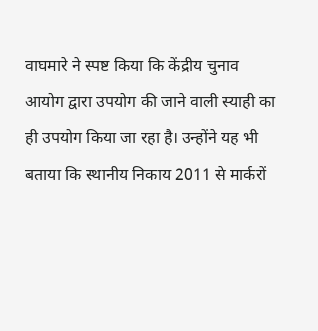वाघमारे ने स्पष्ट किया कि केंद्रीय चुनाव आयोग द्वारा उपयोग की जाने वाली स्याही का ही उपयोग किया जा रहा है। उन्होंने यह भी बताया कि स्थानीय निकाय 2011 से मार्करों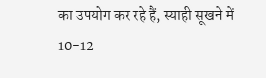का उपयोग कर रहे हैं, स्याही सूखने में 10-12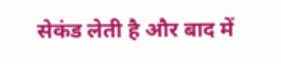सेकंड लेती है और बाद में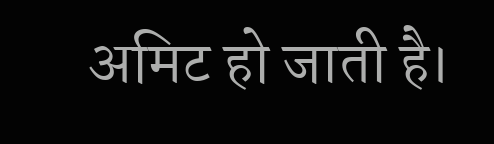अमिट हो जाती है।